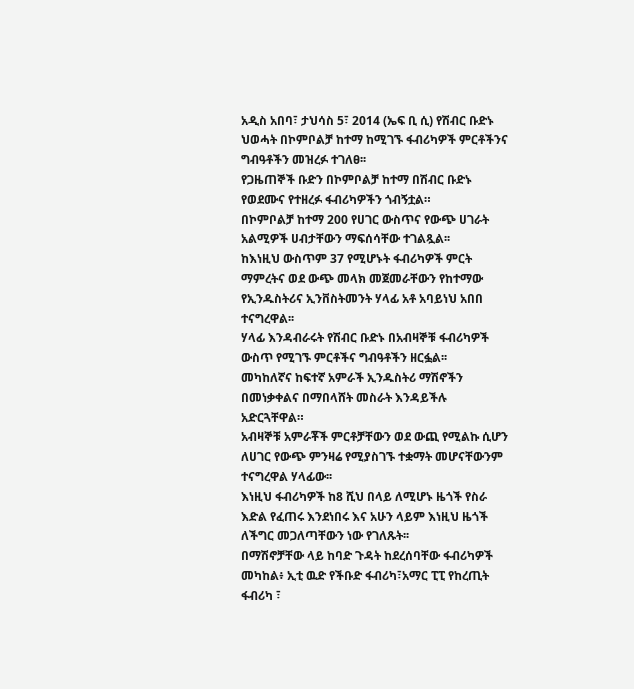አዲስ አበባ፣ ታህሳስ 5፣ 2014 (ኤፍ ቢ ሲ) የሽብር ቡድኑ ህወሓት በኮምቦልቻ ከተማ ከሚገኙ ፋብሪካዎች ምርቶችንና ግብዓቶችን መዝረፉ ተገለፀ፡፡
የጋዜጠኞች ቡድን በኮምቦልቻ ከተማ በሽብር ቡድኑ የወደሙና የተዘረፉ ፋብሪካዎችን ጎብኝቷል።
በኮምቦልቻ ከተማ 200 የሀገር ውስጥና የውጭ ሀገራት አልሚዎች ሀብታቸውን ማፍሰሳቸው ተገልጿል፡፡
ከእነዚህ ውስጥም 37 የሚሆኑት ፋብሪካዎች ምርት ማምረትና ወደ ውጭ መላክ መጀመራቸውን የከተማው የኢንዱስትሪና ኢንቨስትመንት ሃላፊ አቶ አባይነህ አበበ ተናግረዋል፡፡
ሃላፊ እንዳብራሩት የሽብር ቡድኑ በአብዛኞቹ ፋብሪካዎች ውስጥ የሚገኙ ምርቶችና ግብዓቶችን ዘርፏል፡፡
መካከለኛና ከፍተኛ አምራች ኢንዱስትሪ ማሽኖችን በመነቃቀልና በማበላሸት መስራት እንዳይችሉ አድርጓቸዋል።
አብዛኞቹ አምራቾች ምርቶቻቸውን ወደ ውጪ የሚልኩ ሲሆን ለሀገር የውጭ ምንዛሬ የሚያስገኙ ተቋማት መሆናቸውንም ተናግረዋል ሃላፊው፡፡
እነዚህ ፋብሪካዎች ከ8 ሺህ በላይ ለሚሆኑ ዜጎች የስራ እድል የፈጠሩ እንደነበሩ እና አሁን ላይም እነዚህ ዜጎች ለችግር መጋለጣቸውን ነው የገለጹት፡፡
በማሽኖቻቸው ላይ ከባድ ጉዳት ከደረሰባቸው ፋብሪካዎች መካከል፥ ኢቲ ዉድ የችቡድ ፋብሪካ፣አማር ፒፒ የከረጢት ፋብሪካ ፣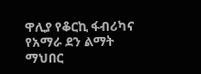ዋሊያ የቆርኪ ፋብሪካና የአማራ ደን ልማት ማህበር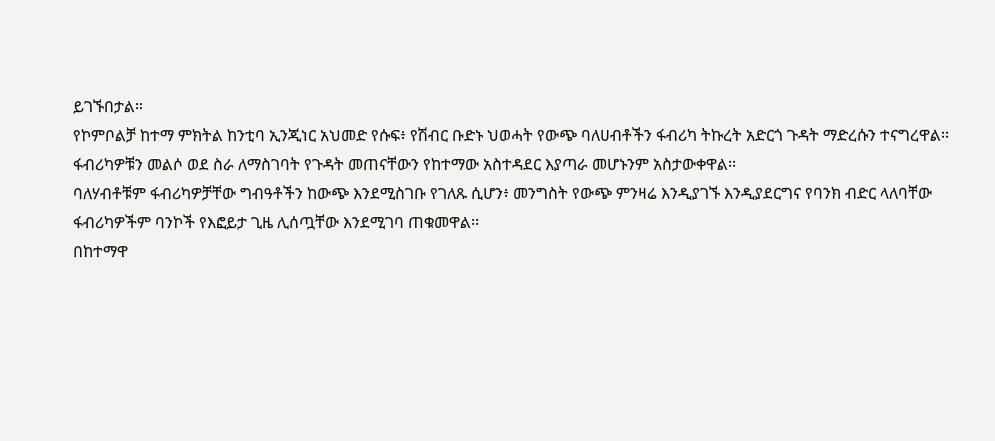ይገኙበታል።
የኮምቦልቻ ከተማ ምክትል ከንቲባ ኢንጂነር አህመድ የሱፍ፥ የሽብር ቡድኑ ህወሓት የውጭ ባለሀብቶችን ፋብሪካ ትኩረት አድርጎ ጉዳት ማድረሱን ተናግረዋል፡፡
ፋብሪካዎቹን መልሶ ወደ ስራ ለማስገባት የጉዳት መጠናቸውን የከተማው አስተዳደር እያጣራ መሆኑንም አስታውቀዋል፡፡
ባለሃብቶቹም ፋብሪካዎቻቸው ግብዓቶችን ከውጭ እንደሚስገቡ የገለጹ ሲሆን፥ መንግስት የውጭ ምንዛሬ እንዲያገኙ እንዲያደርግና የባንክ ብድር ላለባቸው ፋብሪካዎችም ባንኮች የእፎይታ ጊዜ ሊሰጧቸው እንደሚገባ ጠቁመዋል፡፡
በከተማዋ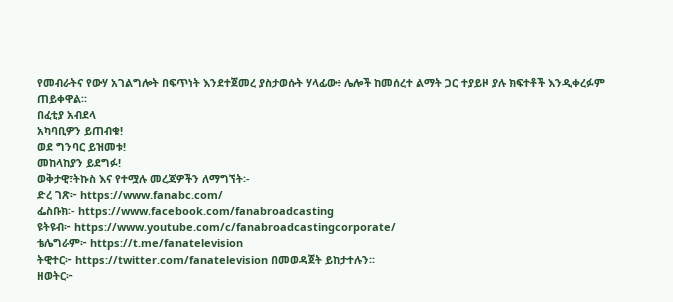የመብራትና የውሃ አገልግሎት በፍጥነት እንደተጀመረ ያስታወሱት ሃላፊው፥ ሌሎች ከመሰረተ ልማት ጋር ተያይዞ ያሉ ክፍተቶች እንዲቀረፉም ጠይቀዋል፡፡
በፈቲያ አብደላ
አካባቢዎን ይጠብቁ!
ወደ ግንባር ይዝመቱ!
መከላከያን ይደግፉ!
ወቅታዊ፣ትኩስ እና የተሟሉ መረጃዎችን ለማግኘት፡-
ድረ ገጽ፦ https://www.fanabc.com/
ፌስቡክ፡- https://www.facebook.com/fanabroadcasting
ዩትዩብ፦ https://www.youtube.com/c/fanabroadcastingcorporate/
ቴሌግራም፦ https://t.me/fanatelevision
ትዊተር፦ https://twitter.com/fanatelevision በመወዳጀት ይከታተሉን፡፡
ዘወትር፦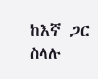ከእኛ ጋር ስላሉ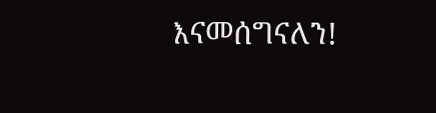እናመሰግናለን!